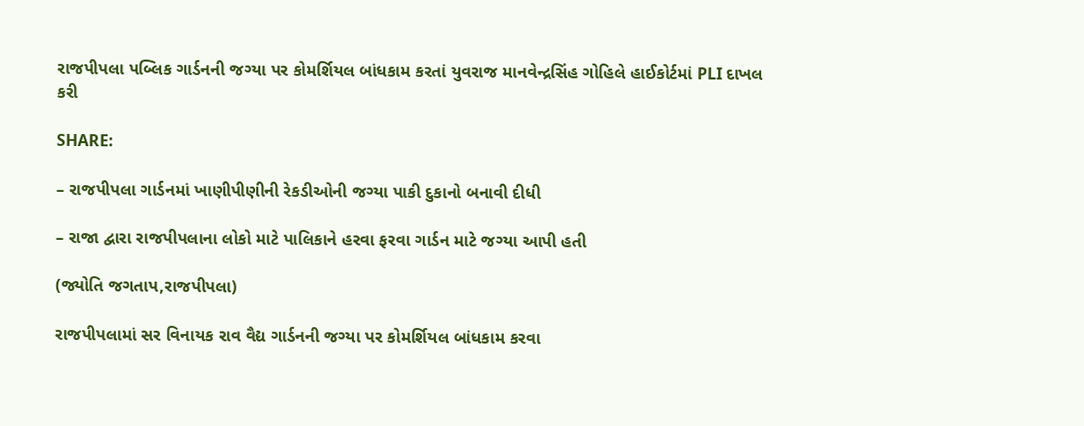રાજપીપલા પબ્લિક ગાર્ડનની જગ્યા પર કોમર્શિયલ બાંધકામ કરતાં યુવરાજ માનવેન્દ્રસિંહ ગોહિલે હાઈકોર્ટમાં PLI દાખલ કરી

SHARE:

– રાજપીપલા ગાર્ડનમાં ખાણીપીણીની રેકડીઓની જગ્યા પાકી દુકાનો બનાવી દીધી

– રાજા દ્વારા રાજપીપલાના લોકો માટે પાલિકાને હરવા ફરવા ગાર્ડન માટે જગ્યા આપી હતી

(જ્યોતિ જગતાપ,રાજપીપલા)

રાજપીપલામાં સર વિનાયક રાવ વૈદ્ય ગાર્ડનની જગ્યા પર કોમર્શિયલ બાંધકામ કરવા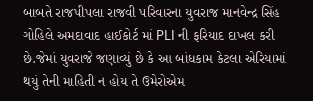બાબતે રાજપીપલા રાજવી પરિવારના યુવરાજ માનવેન્દ્ર સિંહ ગોહિલે અમદાવાદ હાઈકોર્ટ માં PLI ની ફરિયાદ દાખલ કરી છે.જેમાં યુવરાજે જણાવ્યું છે કે આ બાંધકામ કેટલા એરિયામાં થયું તેની માહિતી ન હોય તે ઉમેરોએમ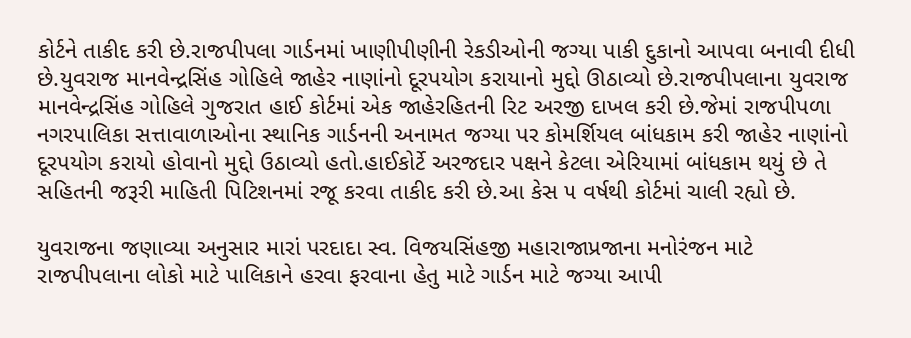કોર્ટને તાકીદ કરી છે.રાજપીપલા ગાર્ડનમાં ખાણીપીણીની રેકડીઓની જગ્યા પાકી દુકાનો આપવા બનાવી દીધી છે.યુવરાજ માનવેન્દ્રસિંહ ગોહિલે જાહેર નાણાંનો દૂરપયોગ કરાયાનો મુદ્દો ઊઠાવ્યો છે.રાજપીપલાના યુવરાજ માનવેન્દ્રસિંહ ગોહિલે ગુજરાત હાઈ કોર્ટમાં એક જાહેરહિતની રિટ અરજી દાખલ કરી છે.જેમાં રાજપીપળા નગરપાલિકા સત્તાવાળાઓના સ્થાનિક ગાર્ડનની અનામત જગ્યા પર કોમર્શિયલ બાંધકામ કરી જાહેર નાણાંનો દૂરપયોગ કરાયો હોવાનો મુદ્દો ઉઠાવ્યો હતો.હાઈકોર્ટે અરજદાર પક્ષને કેટલા એરિયામાં બાંધકામ થયું છે તે સહિતની જરૂરી માહિતી પિટિશનમાં રજૂ કરવા તાકીદ કરી છે.આ કેસ ૫ વર્ષથી કોર્ટમાં ચાલી રહ્યો છે.

યુવરાજના જણાવ્યા અનુસાર મારાં પરદાદા સ્વ. વિજયસિંહજી મહારાજાપ્રજાના મનોરંજન માટે રાજપીપલાના લોકો માટે પાલિકાને હરવા ફરવાના હેતુ માટે ગાર્ડન માટે જગ્યા આપી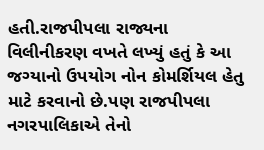હતી.રાજપીપલા રાજ્યના વિલીનીકરણ વખતે લખ્યું હતું કે આ જગ્યાનો ઉપયોગ નોન કોમર્શિયલ હેતુ માટે કરવાનો છે.પણ રાજપીપલા નગરપાલિકાએ તેનો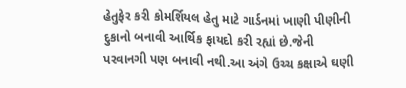હેતુફેર કરી કોમર્શિયલ હેતુ માટે ગાર્ડનમાં ખાણી પીણીની દુકાનો બનાવી આર્થિક ફાયદો કરી રહ્યાં છે.જેની પરવાનગી પણ બનાવી નથી.આ અંગે ઉચ્ચ કક્ષાએ ઘણી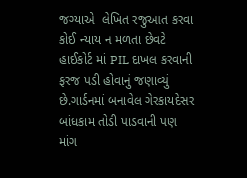જગ્યાએ  લેખિત રજુઆત કરવા કોઈ ન્યાય ન મળતા છેવટે હાઈકોર્ટ માં PIL દાખલ કરવાની ફરજ પડી હોવાનું જણાવ્યું છે.ગાર્ડનમાં બનાવેલ ગેરકાયદેસર બાંધકામ તોડી પાડવાની પણ માંગ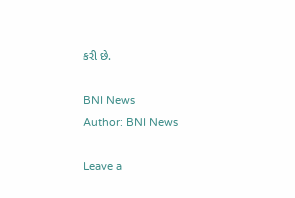કરી છે.

BNI News
Author: BNI News

Leave a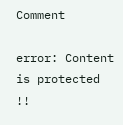Comment

error: Content is protected !!